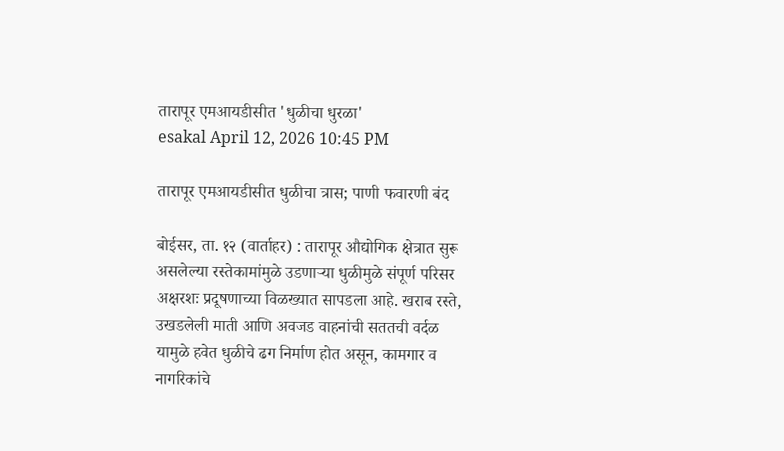तारापूर एमआयडीसीत 'धुळीचा धुरळा'
esakal April 12, 2026 10:45 PM

तारापूर एमआयडीसीत धुळीचा त्रास; पाणी फवारणी बंद

बोईसर, ता. १२ (वार्ताहर) : तारापूर औद्योगिक क्षेत्रात सुरू असलेल्या रस्तेकामांमुळे उडणाऱ्या धुळीमुळे संपूर्ण परिसर अक्षरशः प्रदूषणाच्या विळख्यात सापडला आहे. खराब रस्ते, उखडलेली माती आणि अवजड वाहनांची सततची वर्दळ यामुळे हवेत धुळीचे ढग निर्माण होत असून, कामगार व नागरिकांचे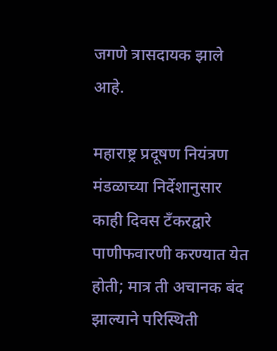जगणे त्रासदायक झाले आहे.

महाराष्ट्र प्रदूषण नियंत्रण मंडळाच्या निर्देशानुसार काही दिवस टँकरद्वारे पाणीफवारणी करण्यात येत होती; मात्र ती अचानक बंद झाल्याने परिस्थिती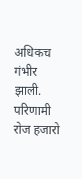अधिकच गंभीर झाली. परिणामी रोज हजारो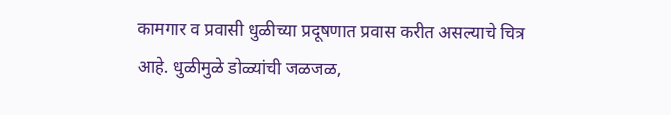कामगार व प्रवासी धुळीच्या प्रदूषणात प्रवास करीत असल्याचे चित्र आहे. धुळीमुळे डोळ्यांची जळजळ,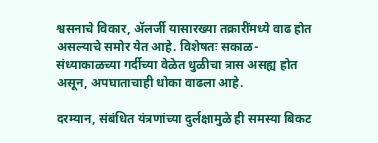श्वसनाचे विकार, ॲलर्जी यासारख्या तक्रारींमध्ये वाढ होत असल्याचे समोर येत आहे. विशेषतः सकाळ-संध्याकाळच्या गर्दीच्या वेळेत धुळीचा त्रास असह्य होत असून, अपघाताचाही धोका वाढला आहे.

दरम्यान, संबंधित यंत्रणांच्या दुर्लक्षामुळे ही समस्या बिकट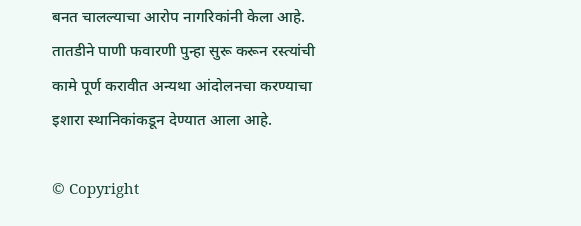बनत चालल्याचा आरोप नागरिकांनी केला आहे. तातडीने पाणी फवारणी पुन्हा सुरू करून रस्त्यांची कामे पूर्ण करावीत अन्यथा आंदोलनचा करण्याचा इशारा स्थानिकांकडून देण्यात आला आहे.

© Copyright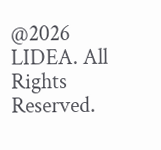@2026 LIDEA. All Rights Reserved.